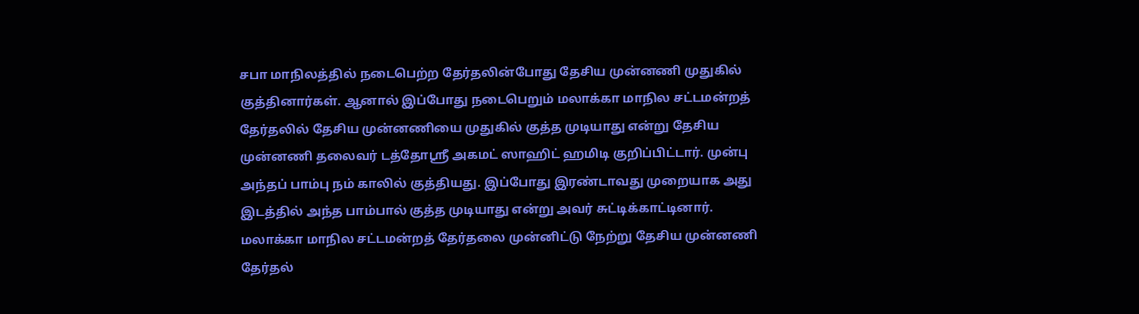சபா மாநிலத்தில் நடைபெற்ற தேர்தலின்போது தேசிய முன்னணி முதுகில் குத்தினார்கள். ஆனால் இப்போது நடைபெறும் மலாக்கா மாநில சட்டமன்றத் தேர்தலில் தேசிய முன்னணியை முதுகில் குத்த முடியாது என்று தேசிய முன்னணி தலைவர் டத்தோஸ்ரீ அகமட் ஸாஹிட் ஹமிடி குறிப்பிட்டார். முன்பு அந்தப் பாம்பு நம் காலில் குத்தியது. இப்போது இரண்டாவது முறையாக அது இடத்தில் அந்த பாம்பால் குத்த முடியாது என்று அவர் சுட்டிக்காட்டினார். மலாக்கா மாநில சட்டமன்றத் தேர்தலை முன்னிட்டு நேற்று தேசிய முன்னணி தேர்தல்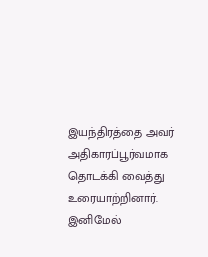இயந்திரத்தை அவர் அதிகாரப்பூர்வமாக தொடக்கி வைத்து உரையாற்றினார். இனிமேல்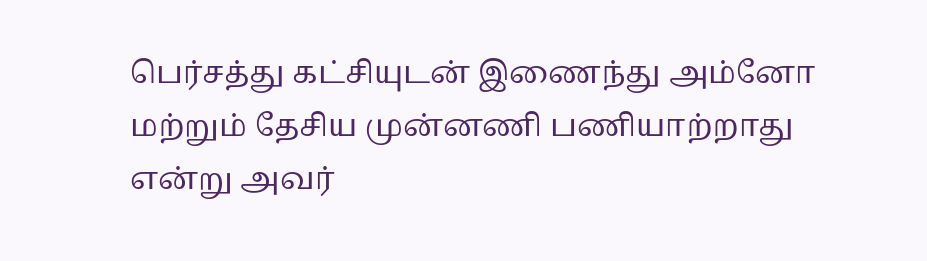பெர்சத்து கட்சியுடன் இணைந்து அம்னோ மற்றும் தேசிய முன்னணி பணியாற்றாது என்று அவர்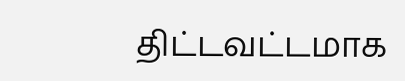திட்டவட்டமாக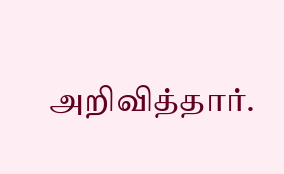அறிவித்தார்.